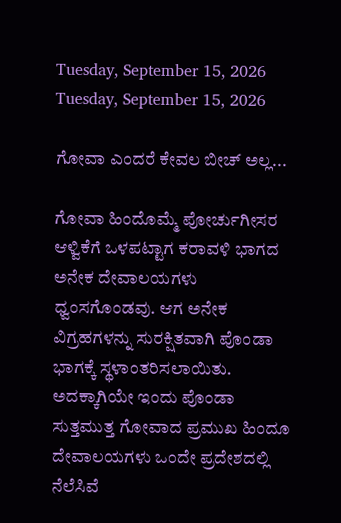Tuesday, September 15, 2026
Tuesday, September 15, 2026

ಗೋವಾ ಎಂದರೆ ಕೇವಲ ಬೀಚ್ ಅಲ್ಲ...

ಗೋವಾ ಹಿಂದೊಮ್ಮೆ ಪೋರ್ಚುಗೀಸರ ಆಳ್ವಿಕೆಗೆ ಒಳಪಟ್ಟಾಗ ಕರಾವಳಿ ಭಾಗದ ಅನೇಕ ದೇವಾಲಯಗಳು ಧ್ವಂಸಗೊಂಡವು. ಆಗ ಅನೇಕ ವಿಗ್ರಹಗಳನ್ನು ಸುರಕ್ಷಿತವಾಗಿ ಪೊಂಡಾ ಭಾಗಕ್ಕೆ ಸ್ಥಳಾಂತರಿಸಲಾಯಿತು. ಅದಕ್ಕಾಗಿಯೇ ಇಂದು ಪೊಂಡಾ ಸುತ್ತಮುತ್ತ ಗೋವಾದ ಪ್ರಮುಖ ಹಿಂದೂ ದೇವಾಲಯಗಳು ಒಂದೇ ಪ್ರದೇಶದಲ್ಲಿ ನೆಲೆಸಿವೆ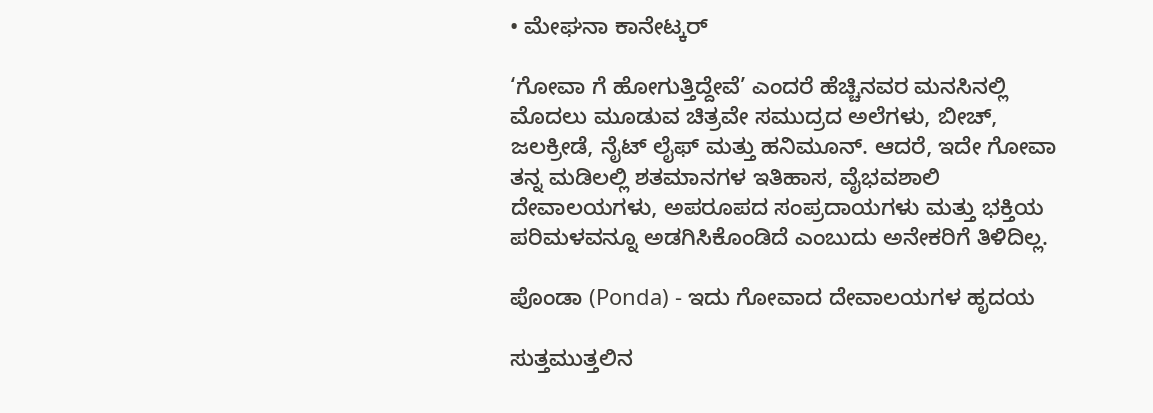• ಮೇಘನಾ ಕಾನೇಟ್ಕರ್

‘ಗೋವಾ ಗೆ ಹೋಗುತ್ತಿದ್ದೇವೆ’ ಎಂದರೆ ಹೆಚ್ಚಿನವರ ಮನಸಿನಲ್ಲಿ ಮೊದಲು ಮೂಡುವ ಚಿತ್ರವೇ ಸಮುದ್ರದ ಅಲೆಗಳು, ಬೀಚ್‌, ಜಲಕ್ರೀಡೆ, ನೈಟ್ ಲೈಫ್ ಮತ್ತು ಹನಿಮೂನ್. ಆದರೆ, ಇದೇ ಗೋವಾ ತನ್ನ ಮಡಿಲಲ್ಲಿ ಶತಮಾನಗಳ ಇತಿಹಾಸ, ವೈಭವಶಾಲಿ ದೇವಾಲಯಗಳು, ಅಪರೂಪದ ಸಂಪ್ರದಾಯಗಳು ಮತ್ತು ಭಕ್ತಿಯ ಪರಿಮಳವನ್ನೂ ಅಡಗಿಸಿಕೊಂಡಿದೆ ಎಂಬುದು ಅನೇಕರಿಗೆ ತಿಳಿದಿಲ್ಲ.

ಪೊಂಡಾ (Ponda) - ಇದು ಗೋವಾದ ದೇವಾಲಯಗಳ ಹೃದಯ

ಸುತ್ತಮುತ್ತಲಿನ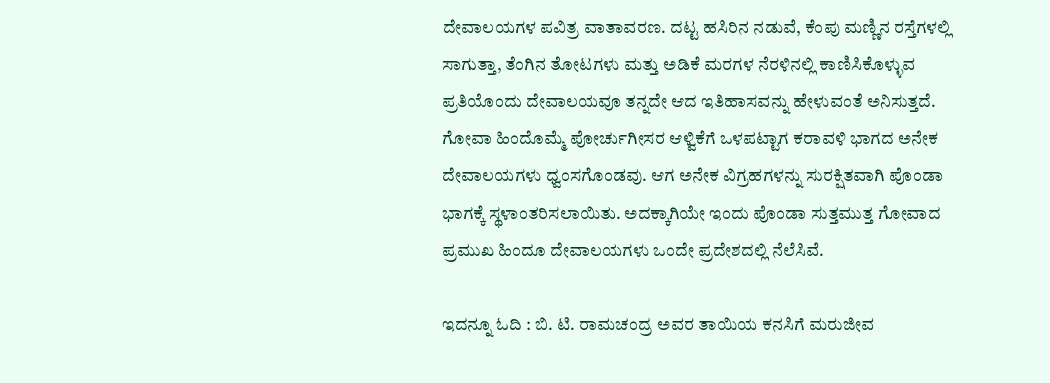ದೇವಾಲಯಗಳ ಪವಿತ್ರ ವಾತಾವರಣ. ದಟ್ಟ ಹಸಿರಿನ ನಡುವೆ, ಕೆಂಪು ಮಣ್ಣಿನ ರಸ್ತೆಗಳಲ್ಲಿ ಸಾಗುತ್ತಾ, ತೆಂಗಿನ ತೋಟಗಳು ಮತ್ತು ಅಡಿಕೆ ಮರಗಳ ನೆರಳಿನಲ್ಲಿ ಕಾಣಿಸಿಕೊಳ್ಳುವ ಪ್ರತಿಯೊಂದು ದೇವಾಲಯವೂ ತನ್ನದೇ ಆದ ಇತಿಹಾಸವನ್ನು ಹೇಳುವಂತೆ ಅನಿಸುತ್ತದೆ. ಗೋವಾ ಹಿಂದೊಮ್ಮೆ ಪೋರ್ಚುಗೀಸರ ಆಳ್ವಿಕೆಗೆ ಒಳಪಟ್ಟಾಗ ಕರಾವಳಿ ಭಾಗದ ಅನೇಕ ದೇವಾಲಯಗಳು ಧ್ವಂಸಗೊಂಡವು. ಆಗ ಅನೇಕ ವಿಗ್ರಹಗಳನ್ನು ಸುರಕ್ಷಿತವಾಗಿ ಪೊಂಡಾ ಭಾಗಕ್ಕೆ ಸ್ಥಳಾಂತರಿಸಲಾಯಿತು. ಅದಕ್ಕಾಗಿಯೇ ಇಂದು ಪೊಂಡಾ ಸುತ್ತಮುತ್ತ ಗೋವಾದ ಪ್ರಮುಖ ಹಿಂದೂ ದೇವಾಲಯಗಳು ಒಂದೇ ಪ್ರದೇಶದಲ್ಲಿ ನೆಲೆಸಿವೆ.

ಇದನ್ನೂ ಓದಿ : ಬಿ. ಟಿ. ರಾಮಚಂದ್ರ ಅವರ ತಾಯಿಯ ಕನಸಿಗೆ ಮರುಜೀವ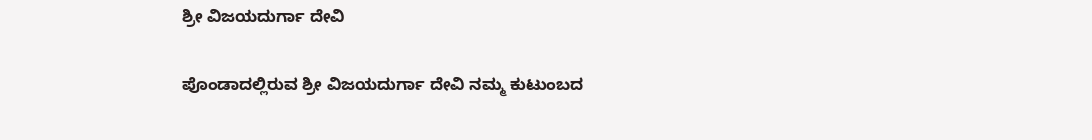ಶ್ರೀ ವಿಜಯದುರ್ಗಾ ದೇವಿ

ಪೊಂಡಾದಲ್ಲಿರುವ ಶ್ರೀ ವಿಜಯದುರ್ಗಾ ದೇವಿ ನಮ್ಮ ಕುಟುಂಬದ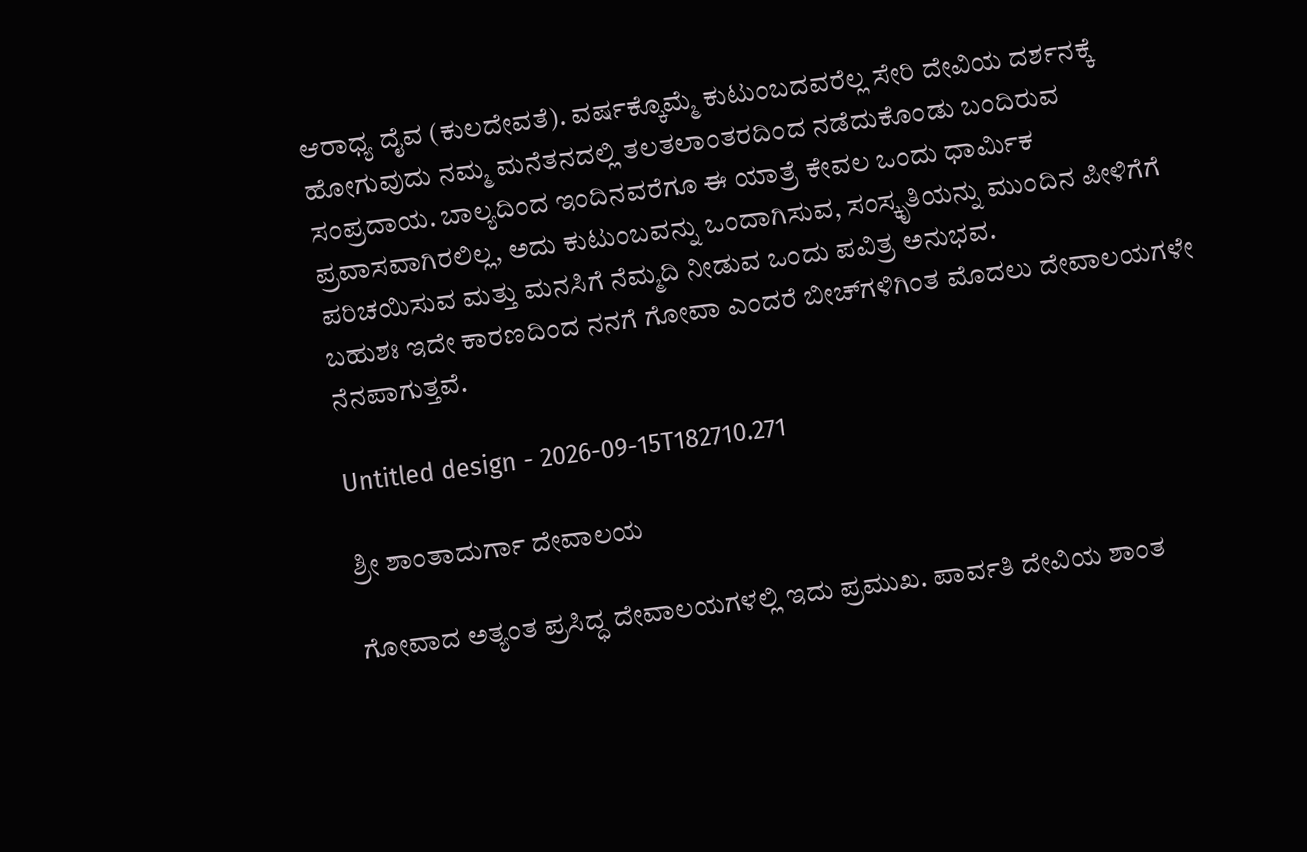ಆರಾಧ್ಯ ದೈವ (ಕುಲದೇವತೆ). ವರ್ಷಕ್ಕೊಮ್ಮೆ ಕುಟುಂಬದವರೆಲ್ಲ ಸೇರಿ ದೇವಿಯ ದರ್ಶನಕ್ಕೆ ಹೋಗುವುದು ನಮ್ಮ ಮನೆತನದಲ್ಲಿ ತಲತಲಾಂತರದಿಂದ ನಡೆದುಕೊಂಡು ಬಂದಿರುವ ಸಂಪ್ರದಾಯ. ಬಾಲ್ಯದಿಂದ ಇಂದಿನವರೆಗೂ ಈ ಯಾತ್ರೆ ಕೇವಲ ಒಂದು ಧಾರ್ಮಿಕ ಪ್ರವಾಸವಾಗಿರಲಿಲ್ಲ, ಅದು ಕುಟುಂಬವನ್ನು ಒಂದಾಗಿಸುವ, ಸಂಸ್ಕೃತಿಯನ್ನು ಮುಂದಿನ ಪೀಳಿಗೆಗೆ ಪರಿಚಯಿಸುವ ಮತ್ತು ಮನಸಿಗೆ ನೆಮ್ಮದಿ ನೀಡುವ ಒಂದು ಪವಿತ್ರ ಅನುಭವ.
ಬಹುಶಃ ಇದೇ ಕಾರಣದಿಂದ ನನಗೆ ಗೋವಾ ಎಂದರೆ ಬೀಚ್‌ಗಳಿಗಿಂತ ಮೊದಲು ದೇವಾಲಯಗಳೇ ನೆನಪಾಗುತ್ತವೆ.

Untitled design - 2026-09-15T182710.271

ಶ್ರೀ ಶಾಂತಾದುರ್ಗಾ ದೇವಾಲಯ

ಗೋವಾದ ಅತ್ಯಂತ ಪ್ರಸಿದ್ಧ ದೇವಾಲಯಗಳಲ್ಲಿ ಇದು ಪ್ರಮುಖ. ಪಾರ್ವತಿ ದೇವಿಯ ಶಾಂತ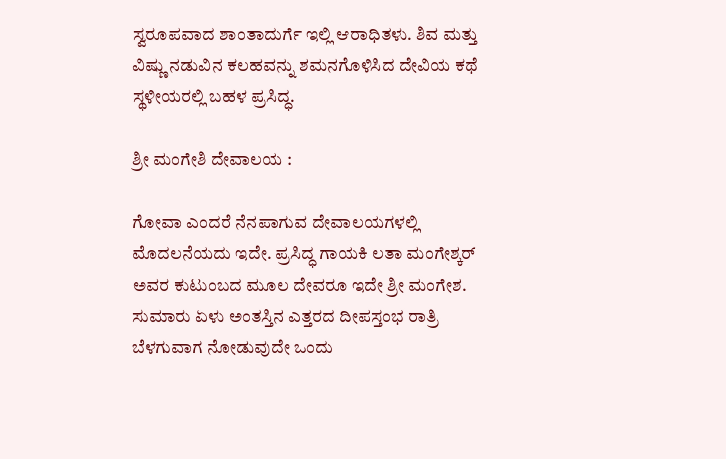ಸ್ವರೂಪವಾದ ಶಾಂತಾದುರ್ಗೆ ಇಲ್ಲಿ ಆರಾಧಿತಳು. ಶಿವ ಮತ್ತು ವಿಷ್ಣು ನಡುವಿನ ಕಲಹವನ್ನು ಶಮನಗೊಳಿಸಿದ ದೇವಿಯ ಕಥೆ ಸ್ಥಳೀಯರಲ್ಲಿ ಬಹಳ ಪ್ರಸಿದ್ಧ.

ಶ್ರೀ ಮಂಗೇಶಿ ದೇವಾಲಯ :

ಗೋವಾ ಎಂದರೆ ನೆನಪಾಗುವ ದೇವಾಲಯಗಳಲ್ಲಿ ಮೊದಲನೆಯದು ಇದೇ. ಪ್ರಸಿದ್ಧ ಗಾಯಕಿ ಲತಾ ಮಂಗೇಶ್ಕರ್ ಅವರ ಕುಟುಂಬದ ಮೂಲ ದೇವರೂ ಇದೇ ಶ್ರೀ ಮಂಗೇಶ. ಸುಮಾರು ಏಳು ಅಂತಸ್ತಿನ ಎತ್ತರದ ದೀಪಸ್ತಂಭ ರಾತ್ರಿ ಬೆಳಗುವಾಗ ನೋಡುವುದೇ ಒಂದು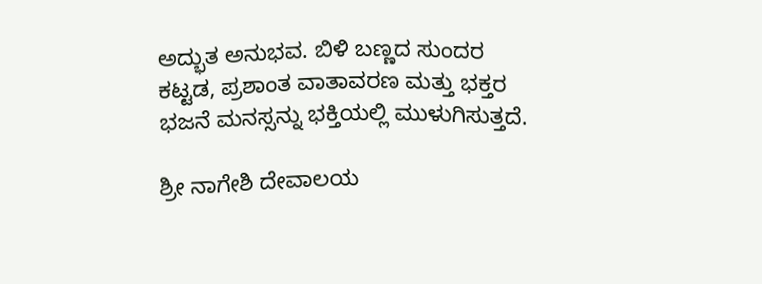ಅದ್ಭುತ ಅನುಭವ. ಬಿಳಿ ಬಣ್ಣದ ಸುಂದರ ಕಟ್ಟಡ, ಪ್ರಶಾಂತ ವಾತಾವರಣ ಮತ್ತು ಭಕ್ತರ ಭಜನೆ ಮನಸ್ಸನ್ನು ಭಕ್ತಿಯಲ್ಲಿ ಮುಳುಗಿಸುತ್ತದೆ.

ಶ್ರೀ ನಾಗೇಶಿ ದೇವಾಲಯ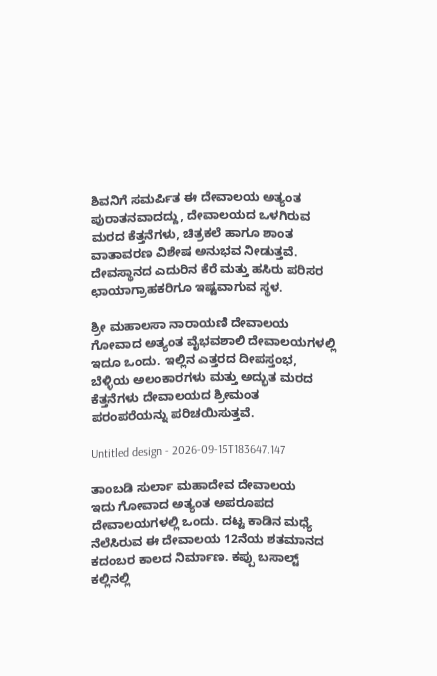ಶಿವನಿಗೆ ಸಮರ್ಪಿತ ಈ ದೇವಾಲಯ ಅತ್ಯಂತ ಪುರಾತನವಾದದ್ದು, ದೇವಾಲಯದ ಒಳಗಿರುವ ಮರದ ಕೆತ್ತನೆಗಳು, ಚಿತ್ರಕಲೆ ಹಾಗೂ ಶಾಂತ ವಾತಾವರಣ ವಿಶೇಷ ಅನುಭವ ನೀಡುತ್ತವೆ. ದೇವಸ್ಥಾನದ ಎದುರಿನ ಕೆರೆ ಮತ್ತು ಹಸಿರು ಪರಿಸರ ಛಾಯಾಗ್ರಾಹಕರಿಗೂ ಇಷ್ಟವಾಗುವ ಸ್ಥಳ.

ಶ್ರೀ ಮಹಾಲಸಾ ನಾರಾಯಣಿ ದೇವಾಲಯ
ಗೋವಾದ ಅತ್ಯಂತ ವೈಭವಶಾಲಿ ದೇವಾಲಯಗಳಲ್ಲಿ ಇದೂ ಒಂದು. ಇಲ್ಲಿನ ಎತ್ತರದ ದೀಪಸ್ತಂಭ, ಬೆಳ್ಳಿಯ ಅಲಂಕಾರಗಳು ಮತ್ತು ಅದ್ಭುತ ಮರದ ಕೆತ್ತನೆಗಳು ದೇವಾಲಯದ ಶ್ರೀಮಂತ ಪರಂಪರೆಯನ್ನು ಪರಿಚಯಿಸುತ್ತವೆ.

Untitled design - 2026-09-15T183647.147

ತಾಂಬಡಿ ಸುರ್ಲಾ ಮಹಾದೇವ ದೇವಾಲಯ
ಇದು ಗೋವಾದ ಅತ್ಯಂತ ಅಪರೂಪದ ದೇವಾಲಯಗಳಲ್ಲಿ ಒಂದು. ದಟ್ಟ ಕಾಡಿನ ಮಧ್ಯೆ ನೆಲೆಸಿರುವ ಈ ದೇವಾಲಯ 12ನೆಯ ಶತಮಾನದ ಕದಂಬರ ಕಾಲದ ನಿರ್ಮಾಣ. ಕಪ್ಪು ಬಸಾಲ್ಟ್ ಕಲ್ಲಿನಲ್ಲಿ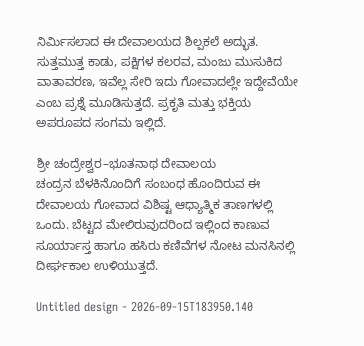ನಿರ್ಮಿಸಲಾದ ಈ ದೇವಾಲಯದ ಶಿಲ್ಪಕಲೆ ಅದ್ಭುತ. ಸುತ್ತಮುತ್ತ ಕಾಡು, ಪಕ್ಷಿಗಳ ಕಲರವ, ಮಂಜು ಮುಸುಕಿದ ವಾತಾವರಣ, ಇವೆಲ್ಲ ಸೇರಿ ಇದು ಗೋವಾದಲ್ಲೇ ಇದ್ದೇವೆಯೇ ಎಂಬ ಪ್ರಶ್ನೆ ಮೂಡಿಸುತ್ತದೆ. ಪ್ರಕೃತಿ ಮತ್ತು ಭಕ್ತಿಯ ಅಪರೂಪದ ಸಂಗಮ ಇಲ್ಲಿದೆ.

ಶ್ರೀ ಚಂದ್ರೇಶ್ವರ–ಭೂತನಾಥ ದೇವಾಲಯ
ಚಂದ್ರನ ಬೆಳಕಿನೊಂದಿಗೆ ಸಂಬಂಧ ಹೊಂದಿರುವ ಈ ದೇವಾಲಯ ಗೋವಾದ ವಿಶಿಷ್ಟ ಆಧ್ಯಾತ್ಮಿಕ ತಾಣಗಳಲ್ಲಿ ಒಂದು. ಬೆಟ್ಟದ ಮೇಲಿರುವುದರಿಂದ ಇಲ್ಲಿಂದ ಕಾಣುವ ಸೂರ್ಯಾಸ್ತ ಹಾಗೂ ಹಸಿರು ಕಣಿವೆಗಳ ನೋಟ ಮನಸಿನಲ್ಲಿ ದೀರ್ಘಕಾಲ ಉಳಿಯುತ್ತದೆ.

Untitled design - 2026-09-15T183950.140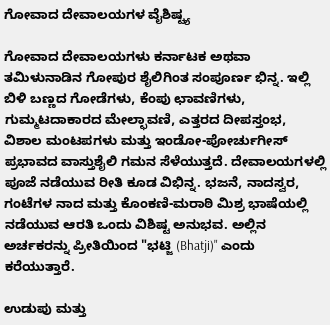ಗೋವಾದ ದೇವಾಲಯಗಳ ವೈಶಿಷ್ಟ್ಯ

ಗೋವಾದ ದೇವಾಲಯಗಳು ಕರ್ನಾಟಕ ಅಥವಾ ತಮಿಳುನಾಡಿನ ಗೋಪುರ ಶೈಲಿಗಿಂತ ಸಂಪೂರ್ಣ ಭಿನ್ನ. ಇಲ್ಲಿ ಬಿಳಿ ಬಣ್ಣದ ಗೋಡೆಗಳು, ಕೆಂಪು ಛಾವಣಿಗಳು, ಗುಮ್ಮಟದಾಕಾರದ ಮೇಲ್ಛಾವಣಿ, ಎತ್ತರದ ದೀಪಸ್ತಂಭ, ವಿಶಾಲ ಮಂಟಪಗಳು ಮತ್ತು ಇಂಡೋ-ಪೋರ್ಚುಗೀಸ್ ಪ್ರಭಾವದ ವಾಸ್ತುಶೈಲಿ ಗಮನ ಸೆಳೆಯುತ್ತದೆ. ದೇವಾಲಯಗಳಲ್ಲಿ ಪೂಜೆ ನಡೆಯುವ ರೀತಿ ಕೂಡ ವಿಭಿನ್ನ. ಭಜನೆ, ನಾದಸ್ವರ, ಗಂಟೆಗಳ ನಾದ ಮತ್ತು ಕೊಂಕಣಿ-ಮರಾಠಿ ಮಿಶ್ರ ಭಾಷೆಯಲ್ಲಿ ನಡೆಯುವ ಆರತಿ ಒಂದು ವಿಶಿಷ್ಟ ಅನುಭವ. ಅಲ್ಲಿನ ಅರ್ಚಕರನ್ನು ಪ್ರೀತಿಯಿಂದ "ಭಟ್ಜಿ (Bhatji)" ಎಂದು ಕರೆಯುತ್ತಾರೆ.

ಉಡುಪು ಮತ್ತು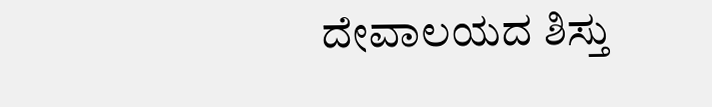ದೇವಾಲಯದ ಶಿಸ್ತು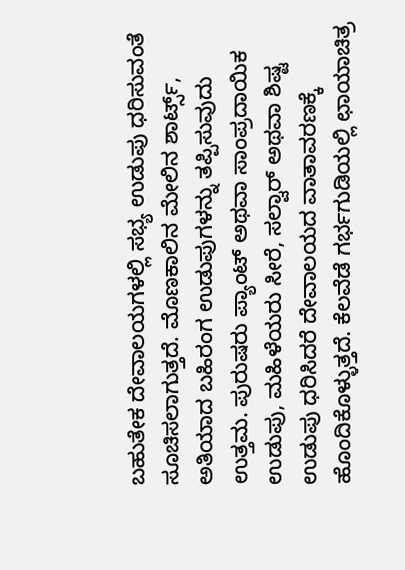ಬಹುತೇಕ ದೇವಾಲಯಗಳಲ್ಲಿ ಸಭ್ಯ ಉಡುಪು ಧರಿಸುವಂತೆ ಸೂಚಿಸಲಾಗುತ್ತದೆ. ಮೊಣಕಾಲಿನ ಮೇಲಿನ ಶಾರ್ಟ್ಸ್, ಅತಿಯಾದ ಬಹಿರಂಗ ಉಡುಪುಗಳನ್ನು ತಪ್ಪಿಸುವುದು ಉತ್ತಮ. ಪುರುಷರು ಪ್ಯಾಂಟ್ ಅಥವಾ ಸಾಂಪ್ರದಾಯಿಕ ಉಡುಪು, ಮಹಿಳೆಯರು ಸೀರೆ, ಸಲ್ವಾರ್ ಅಥವಾ ಶಿಷ್ಟ ಉಡುಪು ಧರಿಸಿದರೆ ದೇವಾಲಯದ ವಾತಾವರಣಕ್ಕೆ ಹೊಂದಿಕೊಳ್ಳುತ್ತದೆ. ಕೆಲವೆಡೆ ಗರ್ಭಗುಡಿಯಲ್ಲಿ ಛಾಯಾಚಿತ್ರ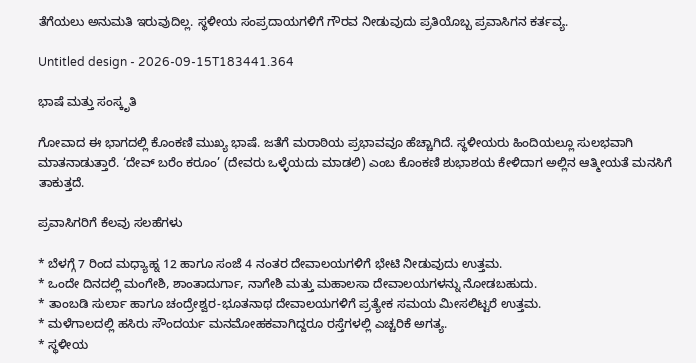ತೆಗೆಯಲು ಅನುಮತಿ ಇರುವುದಿಲ್ಲ. ಸ್ಥಳೀಯ ಸಂಪ್ರದಾಯಗಳಿಗೆ ಗೌರವ ನೀಡುವುದು ಪ್ರತಿಯೊಬ್ಬ ಪ್ರವಾಸಿಗನ ಕರ್ತವ್ಯ.

Untitled design - 2026-09-15T183441.364

ಭಾಷೆ ಮತ್ತು ಸಂಸ್ಕೃತಿ

ಗೋವಾದ ಈ ಭಾಗದಲ್ಲಿ ಕೊಂಕಣಿ ಮುಖ್ಯ ಭಾಷೆ. ಜತೆಗೆ ಮರಾಠಿಯ ಪ್ರಭಾವವೂ ಹೆಚ್ಚಾಗಿದೆ. ಸ್ಥಳೀಯರು ಹಿಂದಿಯಲ್ಲೂ ಸುಲಭವಾಗಿ ಮಾತನಾಡುತ್ತಾರೆ. ‘ದೇವ್ ಬರೆಂ ಕರೂಂ’ (ದೇವರು ಒಳ್ಳೆಯದು ಮಾಡಲಿ) ಎಂಬ ಕೊಂಕಣಿ ಶುಭಾಶಯ ಕೇಳಿದಾಗ ಅಲ್ಲಿನ ಆತ್ಮೀಯತೆ ಮನಸಿಗೆ ತಾಕುತ್ತದೆ.

ಪ್ರವಾಸಿಗರಿಗೆ ಕೆಲವು ಸಲಹೆಗಳು

* ಬೆಳಗ್ಗೆ 7 ರಿಂದ ಮಧ್ಯಾಹ್ನ 12 ಹಾಗೂ ಸಂಜೆ 4 ನಂತರ ದೇವಾಲಯಗಳಿಗೆ ಭೇಟಿ ನೀಡುವುದು ಉತ್ತಮ.
* ಒಂದೇ ದಿನದಲ್ಲಿ ಮಂಗೇಶಿ, ಶಾಂತಾದುರ್ಗಾ, ನಾಗೇಶಿ ಮತ್ತು ಮಹಾಲಸಾ ದೇವಾಲಯಗಳನ್ನು ನೋಡಬಹುದು.
* ತಾಂಬಡಿ ಸುರ್ಲಾ ಹಾಗೂ ಚಂದ್ರೇಶ್ವರ-ಭೂತನಾಥ ದೇವಾಲಯಗಳಿಗೆ ಪ್ರತ್ಯೇಕ ಸಮಯ ಮೀಸಲಿಟ್ಟರೆ ಉತ್ತಮ.
* ಮಳೆಗಾಲದಲ್ಲಿ ಹಸಿರು ಸೌಂದರ್ಯ ಮನಮೋಹಕವಾಗಿದ್ದರೂ ರಸ್ತೆಗಳಲ್ಲಿ ಎಚ್ಚರಿಕೆ ಅಗತ್ಯ.
* ಸ್ಥಳೀಯ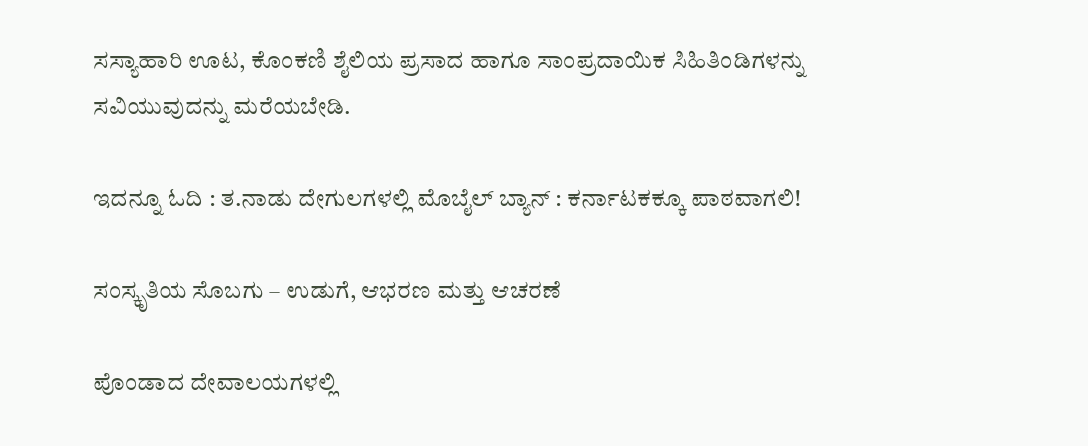ಸಸ್ಯಾಹಾರಿ ಊಟ, ಕೊಂಕಣಿ ಶೈಲಿಯ ಪ್ರಸಾದ ಹಾಗೂ ಸಾಂಪ್ರದಾಯಿಕ ಸಿಹಿತಿಂಡಿಗಳನ್ನು ಸವಿಯುವುದನ್ನು ಮರೆಯಬೇಡಿ.

ಇದನ್ನೂ ಓದಿ : ತ.ನಾಡು ದೇಗುಲಗಳಲ್ಲಿ ಮೊಬೈಲ್ ಬ್ಯಾನ್ : ಕರ್ನಾಟಕಕ್ಕೂ ಪಾಠವಾಗಲಿ!

ಸಂಸ್ಕೃತಿಯ ಸೊಬಗು – ಉಡುಗೆ, ಆಭರಣ ಮತ್ತು ಆಚರಣೆ

ಪೊಂಡಾದ ದೇವಾಲಯಗಳಲ್ಲಿ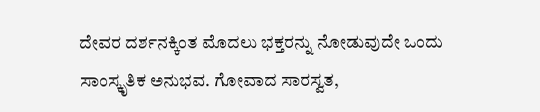ದೇವರ ದರ್ಶನಕ್ಕಿಂತ ಮೊದಲು ಭಕ್ತರನ್ನು ನೋಡುವುದೇ ಒಂದು ಸಾಂಸ್ಕೃತಿಕ ಅನುಭವ. ಗೋವಾದ ಸಾರಸ್ವತ,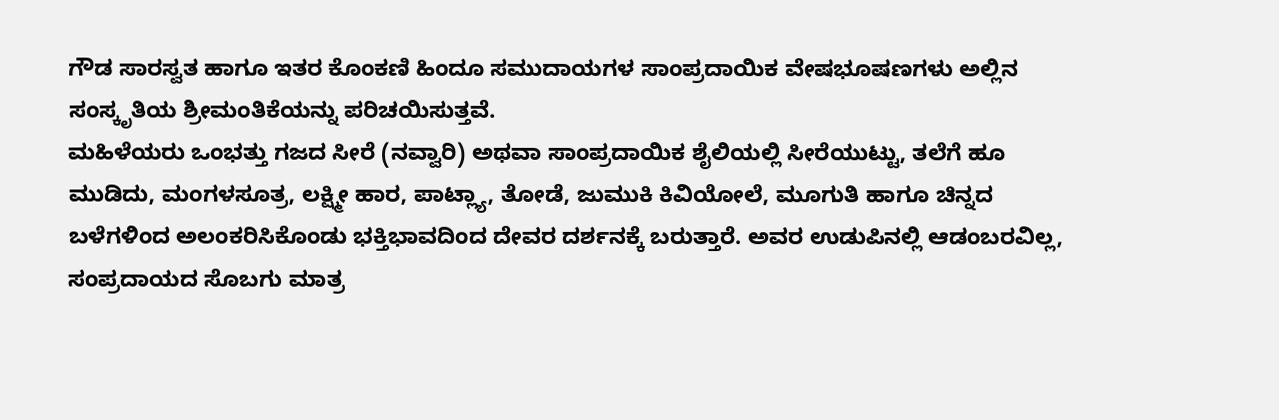ಗೌಡ ಸಾರಸ್ವತ ಹಾಗೂ ಇತರ ಕೊಂಕಣಿ ಹಿಂದೂ ಸಮುದಾಯಗಳ ಸಾಂಪ್ರದಾಯಿಕ ವೇಷಭೂಷಣಗಳು ಅಲ್ಲಿನ ಸಂಸ್ಕೃತಿಯ ಶ್ರೀಮಂತಿಕೆಯನ್ನು ಪರಿಚಯಿಸುತ್ತವೆ.
ಮಹಿಳೆಯರು ಒಂಭತ್ತು ಗಜದ ಸೀರೆ (ನವ್ವಾರಿ) ಅಥವಾ ಸಾಂಪ್ರದಾಯಿಕ ಶೈಲಿಯಲ್ಲಿ ಸೀರೆಯುಟ್ಟು, ತಲೆಗೆ ಹೂ ಮುಡಿದು, ಮಂಗಳಸೂತ್ರ, ಲಕ್ಷ್ಮೀ ಹಾರ, ಪಾಟ್ಲ್ಯಾ, ತೋಡೆ, ಜುಮುಕಿ ಕಿವಿಯೋಲೆ, ಮೂಗುತಿ ಹಾಗೂ ಚಿನ್ನದ ಬಳೆಗಳಿಂದ ಅಲಂಕರಿಸಿಕೊಂಡು ಭಕ್ತಿಭಾವದಿಂದ ದೇವರ ದರ್ಶನಕ್ಕೆ ಬರುತ್ತಾರೆ. ಅವರ ಉಡುಪಿನಲ್ಲಿ ಆಡಂಬರವಿಲ್ಲ, ಸಂಪ್ರದಾಯದ ಸೊಬಗು ಮಾತ್ರ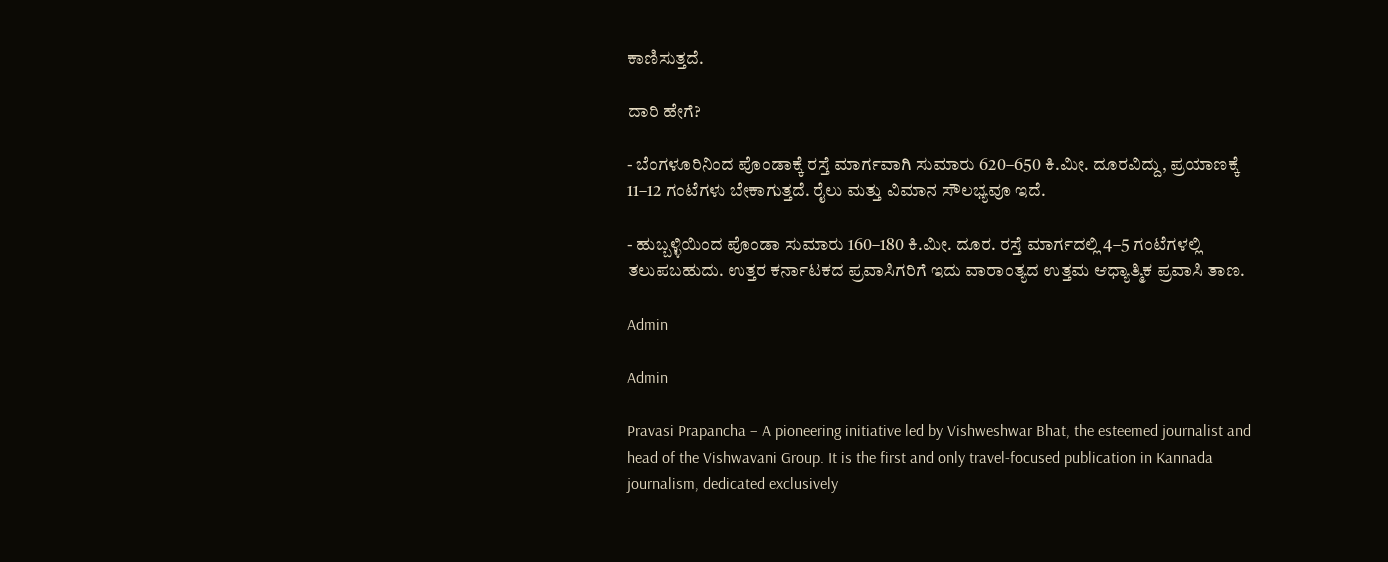ಕಾಣಿಸುತ್ತದೆ.

ದಾರಿ ಹೇಗೆ?

- ಬೆಂಗಳೂರಿನಿಂದ ಪೊಂಡಾಕ್ಕೆ ರಸ್ತೆ ಮಾರ್ಗವಾಗಿ ಸುಮಾರು 620–650 ಕಿ.ಮೀ. ದೂರವಿದ್ದು, ಪ್ರಯಾಣಕ್ಕೆ 11–12 ಗಂಟೆಗಳು ಬೇಕಾಗುತ್ತದೆ. ರೈಲು ಮತ್ತು ವಿಮಾನ ಸೌಲಭ್ಯವೂ ಇದೆ.

- ಹುಬ್ಬಳ್ಳಿಯಿಂದ ಪೊಂಡಾ ಸುಮಾರು 160–180 ಕಿ.ಮೀ. ದೂರ. ರಸ್ತೆ ಮಾರ್ಗದಲ್ಲಿ 4–5 ಗಂಟೆಗಳಲ್ಲಿ ತಲುಪಬಹುದು. ಉತ್ತರ ಕರ್ನಾಟಕದ ಪ್ರವಾಸಿಗರಿಗೆ ಇದು ವಾರಾಂತ್ಯದ ಉತ್ತಮ ಆಧ್ಯಾತ್ಮಿಕ ಪ್ರವಾಸಿ ತಾಣ.

Admin

Admin

Pravasi Prapancha – A pioneering initiative led by Vishweshwar Bhat, the esteemed journalist and head of the Vishwavani Group. It is the first and only travel-focused publication in Kannada journalism, dedicated exclusively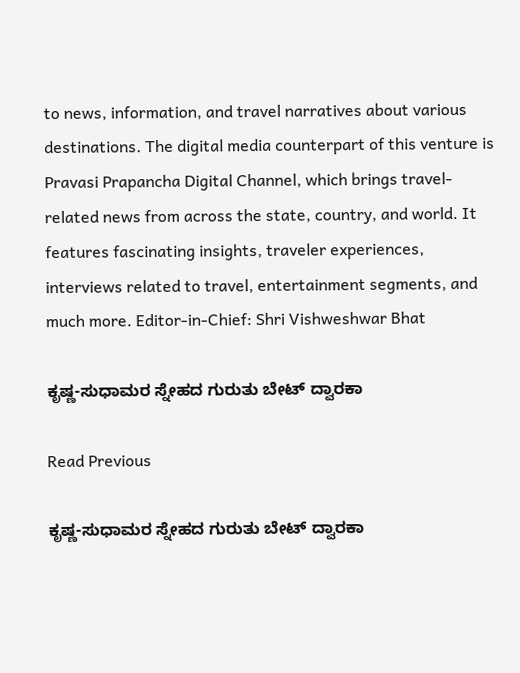to news, information, and travel narratives about various destinations. The digital media counterpart of this venture is Pravasi Prapancha Digital Channel, which brings travel-related news from across the state, country, and world. It features fascinating insights, traveler experiences, interviews related to travel, entertainment segments, and much more. Editor-in-Chief: Shri Vishweshwar Bhat

ಕೃಷ್ಣ-ಸುಧಾಮರ ಸ್ನೇಹದ ಗುರುತು ಬೇಟ್ ದ್ವಾರಕಾ

Read Previous

ಕೃಷ್ಣ-ಸುಧಾಮರ ಸ್ನೇಹದ ಗುರುತು ಬೇಟ್ ದ್ವಾರಕಾ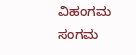ವಿಹಂಗಮ ಸಂಗಮ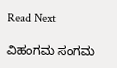Read Next

ವಿಹಂಗಮ ಸಂಗಮ